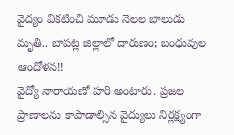వైద్యం వికటించి మూడు నెలల బాలుడు మృతి.. బాపట్ల జిల్లాలో దారుణం; బంధువుల ఆందోళన!!
వైద్యో నారాయణో హరి అంటారు. ప్రజల ప్రాణాలను కాపాడాల్సిన వైద్యులు నిర్లక్ష్యంగా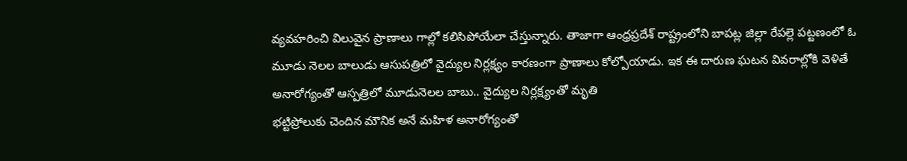వ్యవహరించి విలువైన ప్రాణాలు గాల్లో కలిసిపోయేలా చేస్తున్నారు. తాజాగా ఆంధ్రప్రదేశ్ రాష్ట్రంలోని బాపట్ల జిల్లా రేపల్లె పట్టణంలో ఓ మూడు నెలల బాలుడు ఆసుపత్రిలో వైద్యుల నిర్లక్ష్యం కారణంగా ప్రాణాలు కోల్పోయాడు. ఇక ఈ దారుణ ఘటన వివరాల్లోకి వెళితే
అనారోగ్యంతో ఆస్పత్రిలో మూడునెలల బాబు.. వైద్యుల నిర్లక్ష్యంతో మృతి
భట్టిప్రోలుకు చెందిన మౌనిక అనే మహిళ అనారోగ్యంతో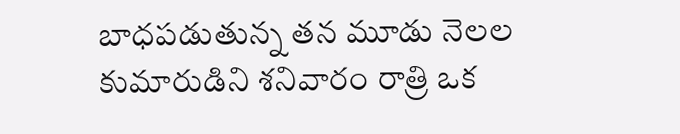బాధపడుతున్న తన మూడు నెలల కుమారుడిని శనివారం రాత్రి ఒక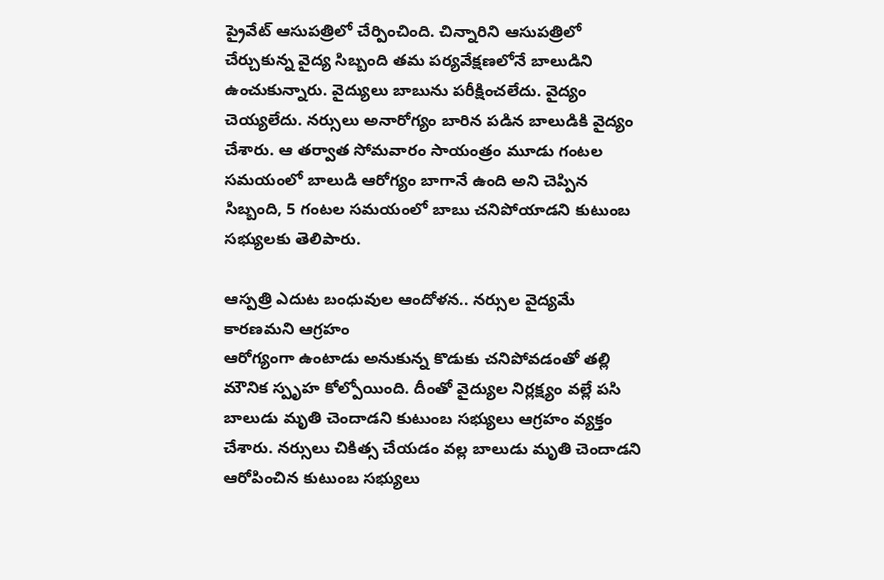ప్రైవేట్ ఆసుపత్రిలో చేర్పించింది. చిన్నారిని ఆసుపత్రిలో చేర్చుకున్న వైద్య సిబ్బంది తమ పర్యవేక్షణలోనే బాలుడిని ఉంచుకున్నారు. వైద్యులు బాబును పరీక్షించలేదు. వైద్యం చెయ్యలేదు. నర్సులు అనారోగ్యం బారిన పడిన బాలుడికి వైద్యం చేశారు. ఆ తర్వాత సోమవారం సాయంత్రం మూడు గంటల సమయంలో బాలుడి ఆరోగ్యం బాగానే ఉంది అని చెప్పిన సిబ్బంది, 5 గంటల సమయంలో బాబు చనిపోయాడని కుటుంబ సభ్యులకు తెలిపారు.

ఆస్పత్రి ఎదుట బంధువుల ఆందోళన.. నర్సుల వైద్యమే కారణమని ఆగ్రహం
ఆరోగ్యంగా ఉంటాడు అనుకున్న కొడుకు చనిపోవడంతో తల్లి మౌనిక స్పృహ కోల్పోయింది. దీంతో వైద్యుల నిర్లక్ష్యం వల్లే పసి బాలుడు మృతి చెందాడని కుటుంబ సభ్యులు ఆగ్రహం వ్యక్తం చేశారు. నర్సులు చికిత్స చేయడం వల్ల బాలుడు మృతి చెందాడని ఆరోపించిన కుటుంబ సభ్యులు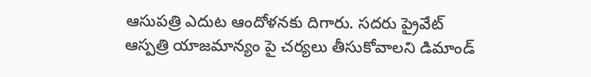ఆసుపత్రి ఎదుట ఆందోళనకు దిగారు. సదరు ప్రైవేట్ ఆస్పత్రి యాజమాన్యం పై చర్యలు తీసుకోవాలని డిమాండ్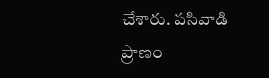చేశారు. పసివాడి ప్రాణం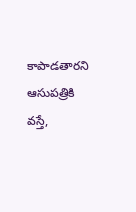కాపాడతారని ఆసుపత్రికి వస్తే,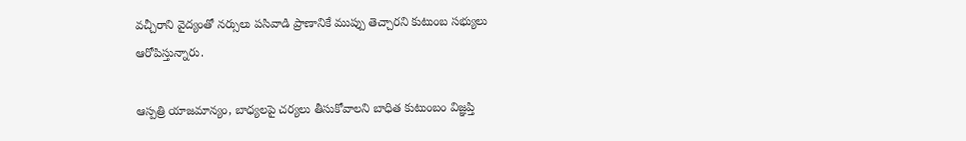వచ్చీరాని వైద్యంతో నర్సులు పసివాడి ప్రాణానికే ముప్పు తెచ్చారని కుటుంబ సభ్యులు ఆరోపిస్తున్నారు.

ఆస్పత్రి యాజమాన్యం, బాధ్యలపై చర్యలు తీసుకోవాలని బాధిత కుటుంబం విజ్ఞప్తి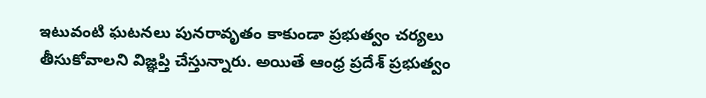ఇటువంటి ఘటనలు పునరావృతం కాకుండా ప్రభుత్వం చర్యలు తీసుకోవాలని విజ్ఞప్తి చేస్తున్నారు. అయితే ఆంధ్ర ప్రదేశ్ ప్రభుత్వం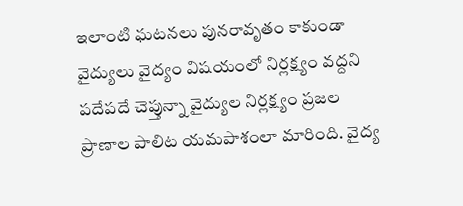ఇలాంటి ఘటనలు పునరావృతం కాకుండా వైద్యులు వైద్యం విషయంలో నిర్లక్ష్యం వద్దని పదేపదే చెప్తున్నా వైద్యుల నిర్లక్ష్యం ప్రజల ప్రాణాల పాలిట యమపాశంలా మారింది. వైద్య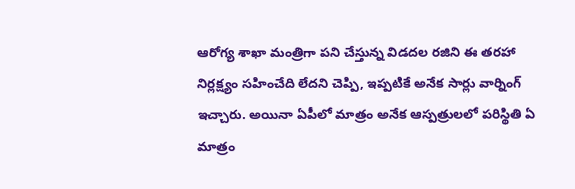ఆరోగ్య శాఖా మంత్రిగా పని చేస్తున్న విడదల రజిని ఈ తరహా నిర్లక్ష్యం సహించేది లేదని చెప్పి, ఇప్పటికే అనేక సార్లు వార్నింగ్ ఇచ్చారు. అయినా ఏపీలో మాత్రం అనేక ఆస్పత్రులలో పరిస్థితి ఏ మాత్రం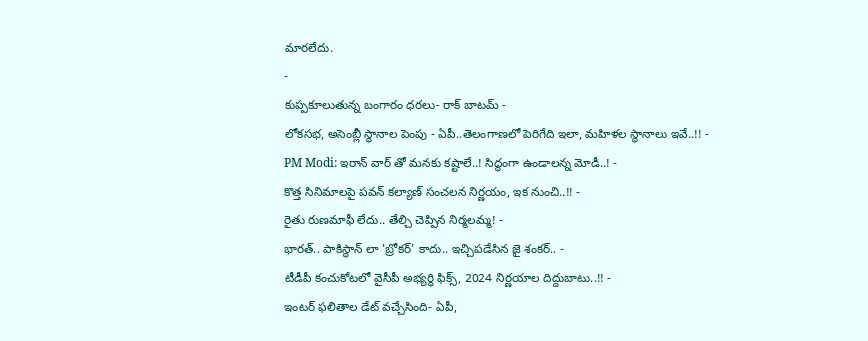మారలేదు.
-
కుప్పకూలుతున్న బంగారం ధరలు- రాక్ బాటమ్ -
లోకసభ, అసెంబ్లీ స్థానాల పెంపు - ఏపీ..తెలంగాణలో పెరిగేది ఇలా, మహిళల స్థానాలు ఇవే..!! -
PM Modi: ఇరాన్ వార్ తో మనకు కష్టాలే..! సిద్ధంగా ఉండాలన్న మోడీ..! -
కొత్త సినిమాలపై పవన్ కల్యాణ్ సంచలన నిర్ణయం, ఇక నుంచి..!! -
రైతు రుణమాఫీ లేదు.. తేల్చి చెప్పిన నిర్మలమ్మ! -
భారత్.. పాకిస్థాన్ లా 'బ్రోకర్' కాదు.. ఇచ్చిపడేసిన జై శంకర్.. -
టీడీపీ కంచుకోటలో వైసీపీ అభ్యర్ధి ఫిక్స్, 2024 నిర్ణయాల దిద్దుబాటు..!! -
ఇంటర్ ఫలితాల డేట్ వచ్చేసింది- ఏపీ,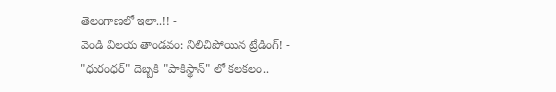తెలంగాణలో ఇలా..!! -
వెండి విలయ తాండవం: నిలిచిపోయిన ట్రేడింగ్! -
"ధురంధర్" దెబ్బకి "పాకిస్థాన్" లో కలకలం..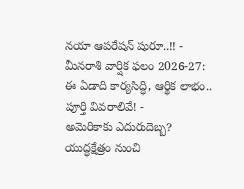నయా ఆపరేషన్ షురూ..!! -
మీనరాశి వార్షిక ఫలం 2026-27: ఈ ఏడాది కార్యసిద్ధి, ఆర్థిక లాభం.. పూర్తి వివరాలివే! -
అమెరికాకు ఎదురుదెబ్బ? యుద్ధక్షేత్రం నుంచి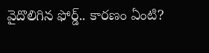వైదొలిగిన ఫోర్డ్.. కారణం ఏంటి?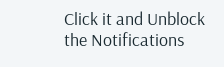Click it and Unblock the Notifications